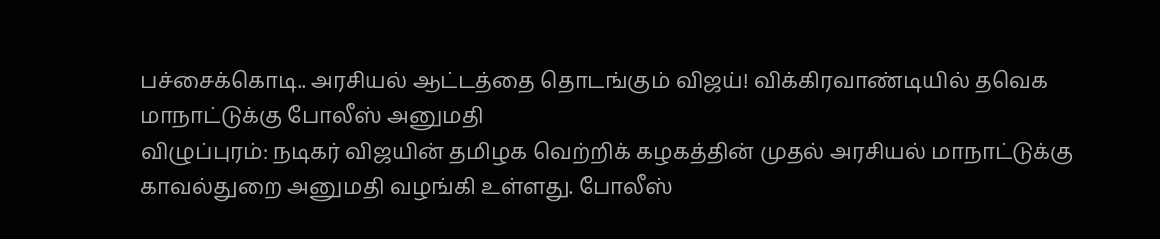பச்சைக்கொடி.. அரசியல் ஆட்டத்தை தொடங்கும் விஜய்! விக்கிரவாண்டியில் தவெக மாநாட்டுக்கு போலீஸ் அனுமதி
விழுப்புரம்: நடிகர் விஜயின் தமிழக வெற்றிக் கழகத்தின் முதல் அரசியல் மாநாட்டுக்கு காவல்துறை அனுமதி வழங்கி உள்ளது. போலீஸ்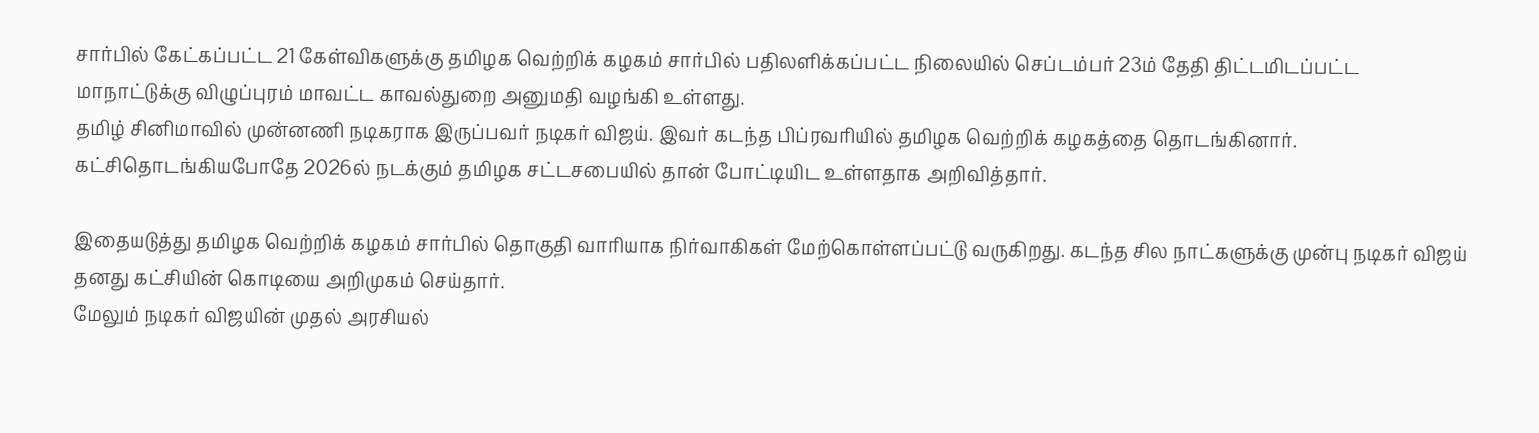சார்பில் கேட்கப்பட்ட 21 கேள்விகளுக்கு தமிழக வெற்றிக் கழகம் சார்பில் பதிலளிக்கப்பட்ட நிலையில் செப்டம்பர் 23ம் தேதி திட்டமிடப்பட்ட மாநாட்டுக்கு விழுப்புரம் மாவட்ட காவல்துறை அனுமதி வழங்கி உள்ளது.
தமிழ் சினிமாவில் முன்னணி நடிகராக இருப்பவர் நடிகர் விஜய். இவர் கடந்த பிப்ரவரியில் தமிழக வெற்றிக் கழகத்தை தொடங்கினார். கட்சிதொடங்கியபோதே 2026ல் நடக்கும் தமிழக சட்டசபையில் தான் போட்டியிட உள்ளதாக அறிவித்தார்.

இதையடுத்து தமிழக வெற்றிக் கழகம் சார்பில் தொகுதி வாரியாக நிர்வாகிகள் மேற்கொள்ளப்பட்டு வருகிறது. கடந்த சில நாட்களுக்கு முன்பு நடிகர் விஜய் தனது கட்சியின் கொடியை அறிமுகம் செய்தார்.
மேலும் நடிகர் விஜயின் முதல் அரசியல்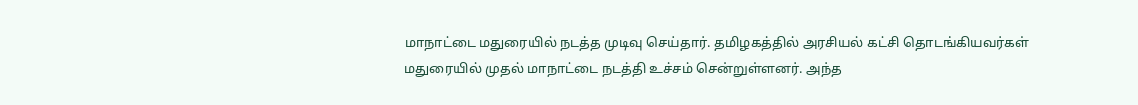மாநாட்டை மதுரையில் நடத்த முடிவு செய்தார். தமிழகத்தில் அரசியல் கட்சி தொடங்கியவர்கள் மதுரையில் முதல் மாநாட்டை நடத்தி உச்சம் சென்றுள்ளனர். அந்த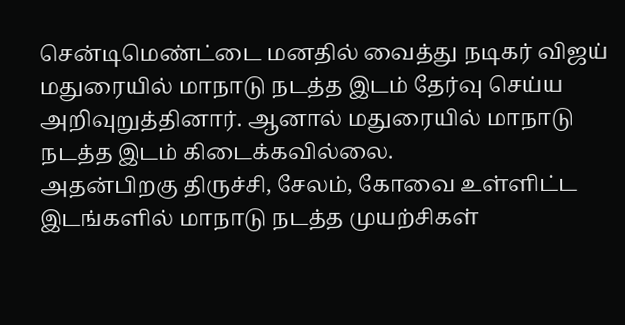சென்டிமெண்ட்டை மனதில் வைத்து நடிகர் விஜய் மதுரையில் மாநாடு நடத்த இடம் தேர்வு செய்ய அறிவுறுத்தினார். ஆனால் மதுரையில் மாநாடு நடத்த இடம் கிடைக்கவில்லை.
அதன்பிறகு திருச்சி, சேலம், கோவை உள்ளிட்ட இடங்களில் மாநாடு நடத்த முயற்சிகள்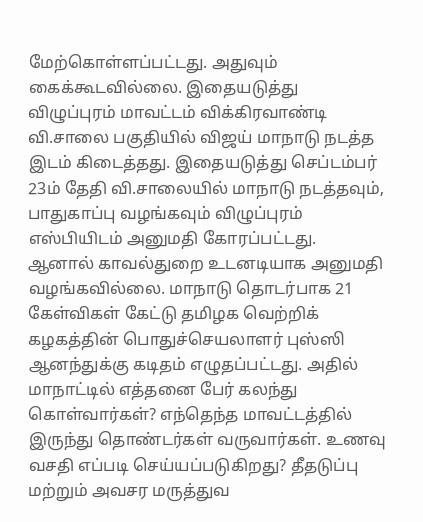மேற்கொள்ளப்பட்டது. அதுவும் கைக்கூடவில்லை. இதையடுத்து விழுப்புரம் மாவட்டம் விக்கிரவாண்டி வி.சாலை பகுதியில் விஜய் மாநாடு நடத்த இடம் கிடைத்தது. இதையடுத்து செப்டம்பர் 23ம் தேதி வி.சாலையில் மாநாடு நடத்தவும், பாதுகாப்பு வழங்கவும் விழுப்புரம் எஸ்பியிடம் அனுமதி கோரப்பட்டது.
ஆனால் காவல்துறை உடனடியாக அனுமதி வழங்கவில்லை. மாநாடு தொடர்பாக 21 கேள்விகள் கேட்டு தமிழக வெற்றிக் கழகத்தின் பொதுச்செயலாளர் புஸ்ஸி ஆனந்துக்கு கடிதம் எழுதப்பட்டது. அதில் மாநாட்டில் எத்தனை பேர் கலந்து கொள்வார்கள்? எந்தெந்த மாவட்டத்தில் இருந்து தொண்டர்கள் வருவார்கள். உணவு வசதி எப்படி செய்யப்படுகிறது? தீதடுப்பு மற்றும் அவசர மருத்துவ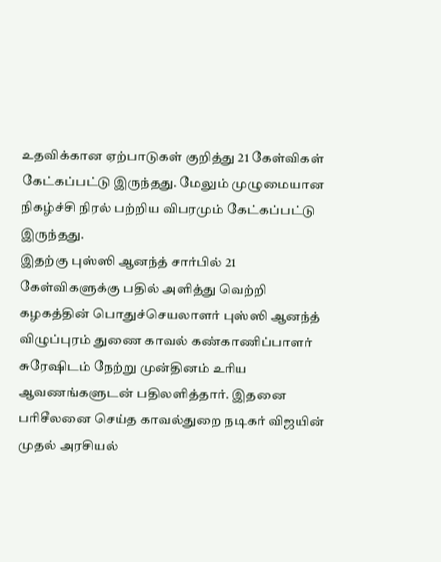உதவிக்கான ஏற்பாடுகள் குறித்து 21 கேள்விகள் கேட்கப்பட்டு இருந்தது. மேலும் முழுமையான நிகழ்ச்சி நிரல் பற்றிய விபரமும் கேட்கப்பட்டு இருந்தது.
இதற்கு புஸ்ஸி ஆனந்த் சார்பில் 21 கேள்விகளுக்கு பதில் அளித்து வெற்றி கழகத்தின் பொதுச்செயலாளர் புஸ்ஸி ஆனந்த் விழுப்புரம் துணை காவல் கண்காணிப்பாளர் சுரேஷிடம் நேற்று முன்தினம் உரிய ஆவணங்களுடன் பதிலளித்தார். இதனை பரிசீலனை செய்த காவல்துறை நடிகர் விஜயின் முதல் அரசியல்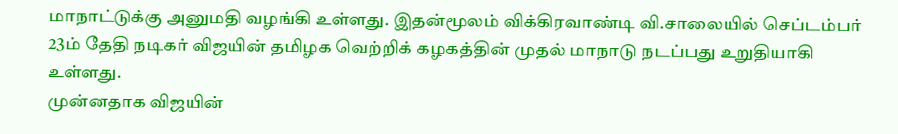மாநாட்டுக்கு அனுமதி வழங்கி உள்ளது. இதன்மூலம் விக்கிரவாண்டி வி.சாலையில் செப்டம்பர் 23ம் தேதி நடிகர் விஜயின் தமிழக வெற்றிக் கழகத்தின் முதல் மாநாடு நடப்பது உறுதியாகி உள்ளது.
முன்னதாக விஜயின்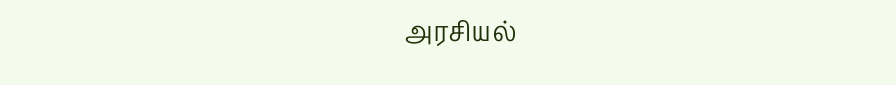அரசியல்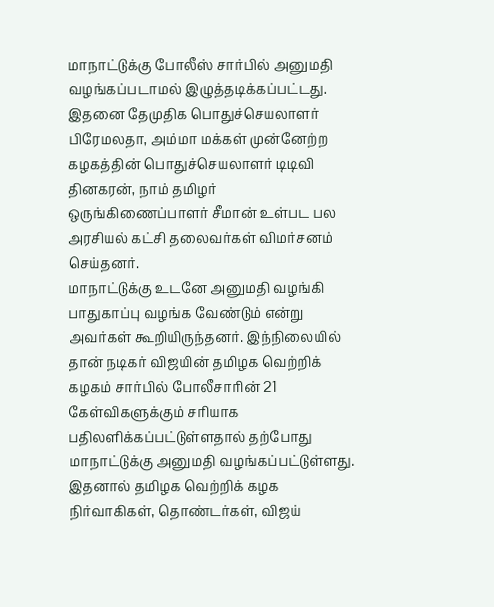மாநாட்டுக்கு போலீஸ் சார்பில் அனுமதி வழங்கப்படாமல் இழுத்தடிக்கப்பட்டது. இதனை தேமுதிக பொதுச்செயலாளர் பிரேமலதா, அம்மா மக்கள் முன்னேற்ற கழகத்தின் பொதுச்செயலாளர் டிடிவி தினகரன், நாம் தமிழர் ஒருங்கிணைப்பாளர் சீமான் உள்பட பல அரசியல் கட்சி தலைவர்கள் விமர்சனம் செய்தனர்.
மாநாட்டுக்கு உடனே அனுமதி வழங்கி பாதுகாப்பு வழங்க வேண்டும் என்று அவர்கள் கூறியிருந்தனர். இந்நிலையில் தான் நடிகர் விஜயின் தமிழக வெற்றிக் கழகம் சார்பில் போலீசாரின் 21 கேள்விகளுக்கும் சரியாக பதிலளிக்கப்பட்டுள்ளதால் தற்போது மாநாட்டுக்கு அனுமதி வழங்கப்பட்டுள்ளது. இதனால் தமிழக வெற்றிக் கழக நிர்வாகிகள், தொண்டர்கள், விஜய்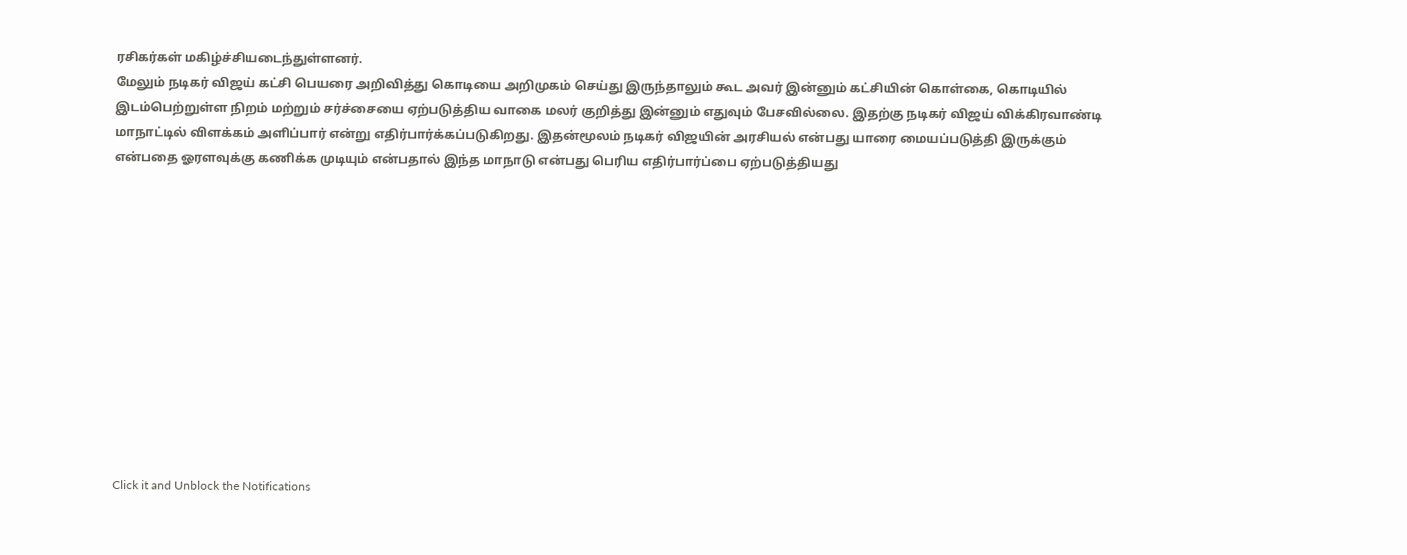ரசிகர்கள் மகிழ்ச்சியடைந்துள்ளனர்.
மேலும் நடிகர் விஜய் கட்சி பெயரை அறிவித்து கொடியை அறிமுகம் செய்து இருந்தாலும் கூட அவர் இன்னும் கட்சியின் கொள்கை, கொடியில் இடம்பெற்றுள்ள நிறம் மற்றும் சர்ச்சையை ஏற்படுத்திய வாகை மலர் குறித்து இன்னும் எதுவும் பேசவில்லை. இதற்கு நடிகர் விஜய் விக்கிரவாண்டி மாநாட்டில் விளக்கம் அளிப்பார் என்று எதிர்பார்க்கப்படுகிறது. இதன்மூலம் நடிகர் விஜயின் அரசியல் என்பது யாரை மையப்படுத்தி இருக்கும் என்பதை ஓரளவுக்கு கணிக்க முடியும் என்பதால் இந்த மாநாடு என்பது பெரிய எதிர்பார்ப்பை ஏற்படுத்தியது












Click it and Unblock the Notifications